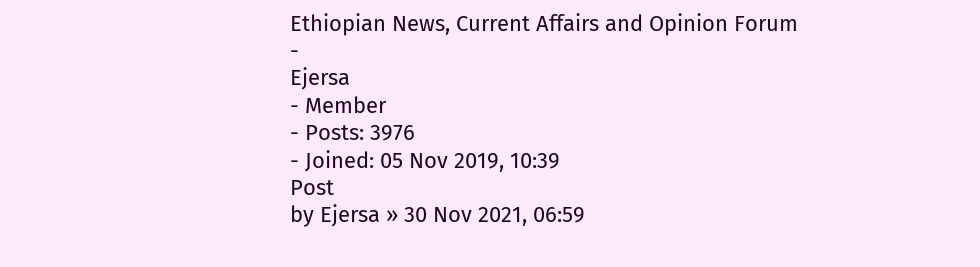Ethiopian News, Current Affairs and Opinion Forum
-
Ejersa
- Member
- Posts: 3976
- Joined: 05 Nov 2019, 10:39
Post
by Ejersa » 30 Nov 2021, 06:59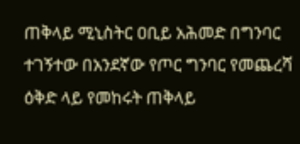ጠቅላይ ሚኒስትር ዐቢይ አሕመድ በግንባር ተገኝተው በአንደኛው የጦር ግንባር የመጨረሻ ዕቅድ ላይ የመከሩት ጠቅላይ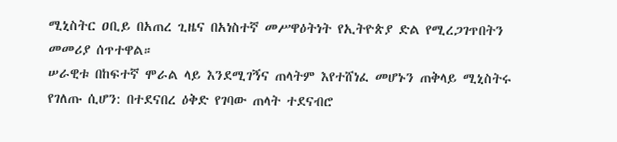ሚኒስትር ዐቢይ በአጠረ ጊዜና በአነስተኛ መሥዋዕትነት የኢትዮጵያ ድል የሚረጋገጥበትን መመሪያ ሰጥተዋል።
ሠራዊቱ በከፍተኛ ሞራል ላይ እንደሚገኝና ጠላትም እየተሸነፈ መሆኑን ጠቅላይ ሚኒስትሩ የገለጡ ሲሆን: በተደናበረ ዕቅድ የገባው ጠላት ተደናብሮ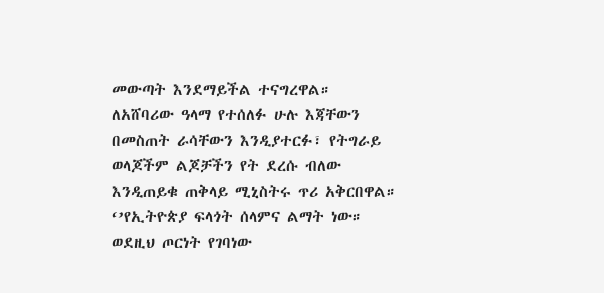መውጣት እንደማይችል ተናግረዋል።
ለአሸባሪው ዓላማ የተሰለፉ ሁሉ እጃቸውን በመስጠት ራሳቸውን እንዲያተርፉ፣ የትግራይ ወላጆችም ልጆቻችን የት ደረሱ ብለው እንዲጠይቁ ጠቅላይ ሚኒስትሩ ጥሪ አቅርበዋል።
‘’የኢትዮጵያ ፍላጎት ሰላምና ልማት ነው። ወደዚህ ጦርነት የገባነው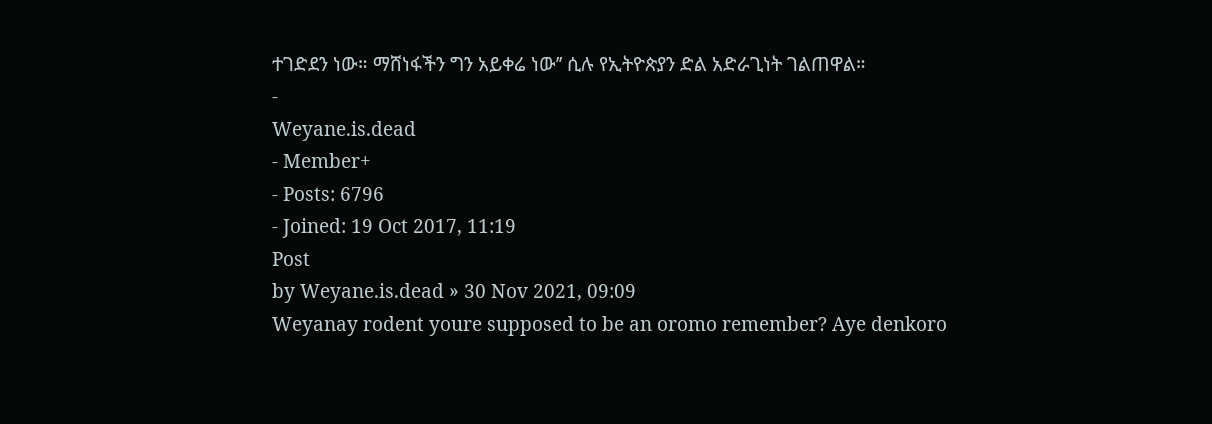ተገድደን ነው። ማሸነፋችን ግን አይቀሬ ነው’’ ሲሉ የኢትዮጵያን ድል አድራጊነት ገልጠዋል።
-
Weyane.is.dead
- Member+
- Posts: 6796
- Joined: 19 Oct 2017, 11:19
Post
by Weyane.is.dead » 30 Nov 2021, 09:09
Weyanay rodent youre supposed to be an oromo remember? Aye denkoro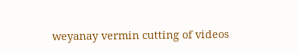weyanay vermin cutting of videos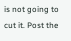is not going to cut it. Post the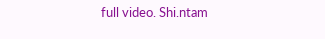full video. Shi.ntam